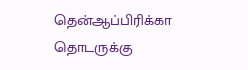தென்ஆப்பிரிக்கா தொடருக்கு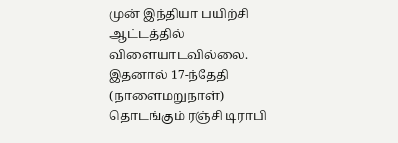முன் இந்தியா பயிற்சி ஆட்டத்தில் விளையாடவில்லை. இதனால் 17-ந்தேதி (நாளைமறுநாள்) தொடங்கும் ரஞ்சி டிராபி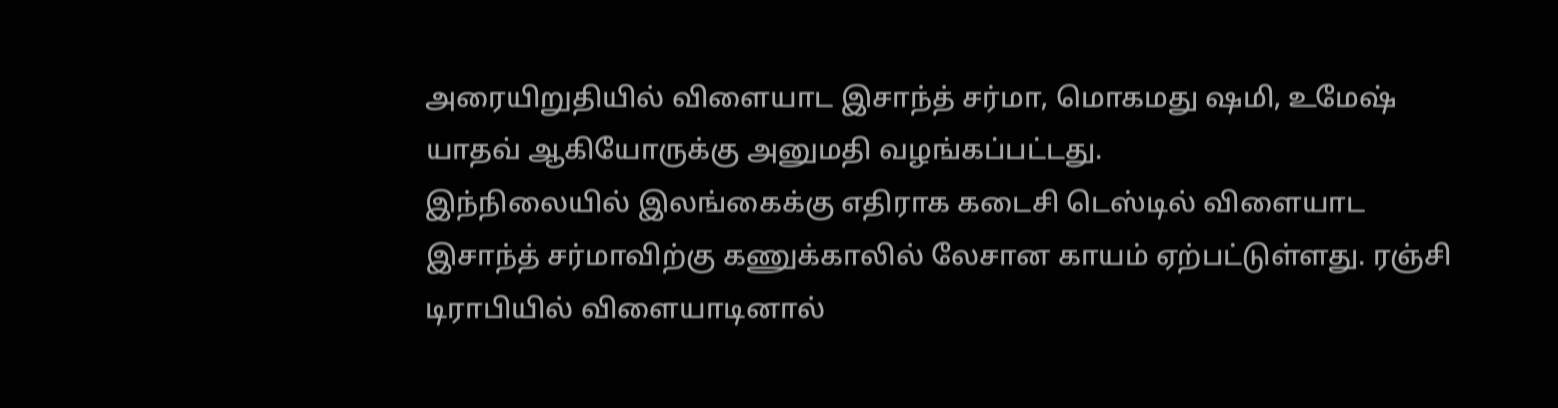அரையிறுதியில் விளையாட இசாந்த் சர்மா, மொகமது ஷமி, உமேஷ் யாதவ் ஆகியோருக்கு அனுமதி வழங்கப்பட்டது.
இந்நிலையில் இலங்கைக்கு எதிராக கடைசி டெஸ்டில் விளையாட இசாந்த் சர்மாவிற்கு கணுக்காலில் லேசான காயம் ஏற்பட்டுள்ளது. ரஞ்சி டிராபியில் விளையாடினால்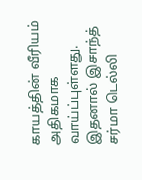காயத்தின் வீரியம் அதிகமாக வாய்ப்புள்ளது. இதனால் இசாந்த் சர்மா டெல்லி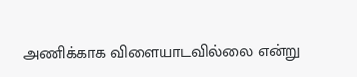அணிக்காக விளையாடவில்லை என்று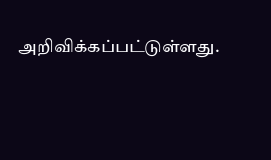அறிவிக்கப்பட்டுள்ளது.